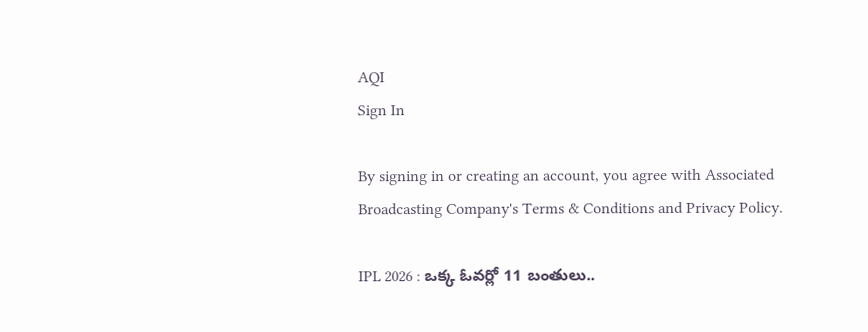AQI
Sign In

By signing in or creating an account, you agree with Associated Broadcasting Company's Terms & Conditions and Privacy Policy.

IPL 2026 : ఒక్క ఓవర్లో 11 బంతులు..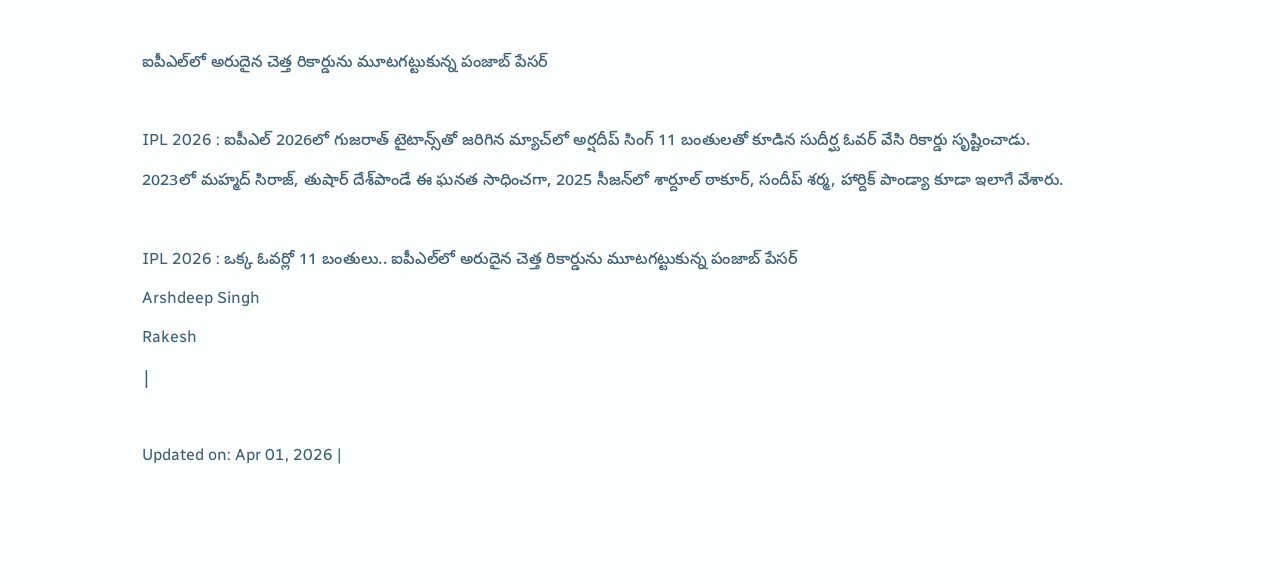ఐపీఎల్‌లో అరుదైన చెత్త రికార్డును మూటగట్టుకున్న పంజాబ్ పేసర్

IPL 2026 : ఐపీఎల్ 2026లో గుజరాత్ టైటాన్స్‌తో జరిగిన మ్యాచ్‌లో అర్షదీప్ సింగ్ 11 బంతులతో కూడిన సుదీర్ఘ ఓవర్ వేసి రికార్డు సృష్టించాడు. 2023లో మహ్మద్ సిరాజ్, తుషార్ దేశ్‌పాండే ఈ ఘనత సాధించగా, 2025 సీజన్‌లో శార్దూల్ ఠాకూర్, సందీప్ శర్మ, హార్దిక్ పాండ్యా కూడా ఇలాగే వేశారు.

IPL 2026 : ఒక్క ఓవర్లో 11 బంతులు.. ఐపీఎల్‌లో అరుదైన చెత్త రికార్డును మూటగట్టుకున్న పంజాబ్ పేసర్
Arshdeep Singh
Rakesh
|

Updated on: Apr 01, 2026 |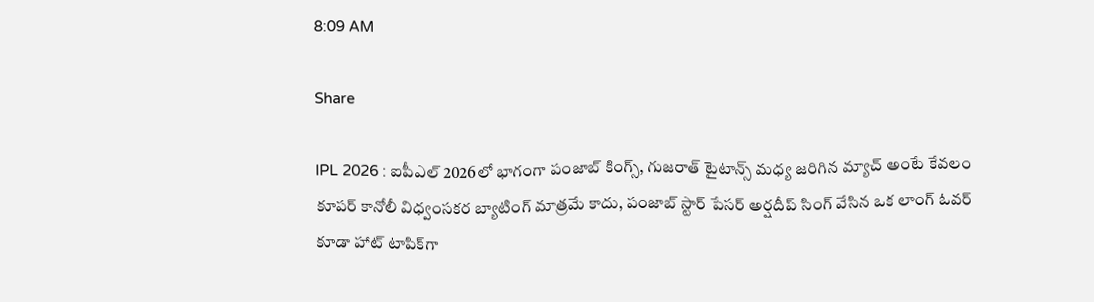8:09 AM

Share

IPL 2026 : ఐపీఎల్ 2026లో భాగంగా పంజాబ్ కింగ్స్, గుజరాత్ టైటాన్స్ మధ్య జరిగిన మ్యాచ్ అంటే కేవలం కూపర్ కానోలీ విధ్వంసకర బ్యాటింగ్ మాత్రమే కాదు, పంజాబ్ స్టార్ పేసర్ అర్షదీప్ సింగ్ వేసిన ఒక లాంగ్ ఓవర్ కూడా హాట్ టాపిక్‌గా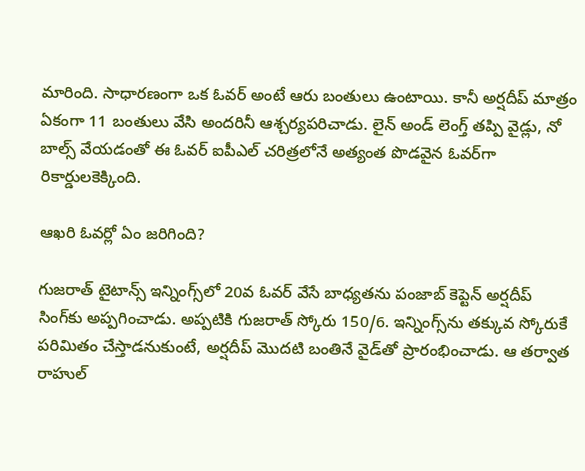మారింది. సాధారణంగా ఒక ఓవర్ అంటే ఆరు బంతులు ఉంటాయి. కానీ అర్షదీప్ మాత్రం ఏకంగా 11 బంతులు వేసి అందరినీ ఆశ్చర్యపరిచాడు. లైన్ అండ్ లెంగ్త్ తప్పి వైడ్లు, నో బాల్స్ వేయడంతో ఈ ఓవర్ ఐపీఎల్ చరిత్రలోనే అత్యంత పొడవైన ఓవర్‌గా రికార్డులకెక్కింది.

ఆఖరి ఓవర్లో ఏం జరిగింది?

గుజరాత్ టైటాన్స్ ఇన్నింగ్స్‌లో 20వ ఓవర్ వేసే బాధ్యతను పంజాబ్ కెప్టెన్ అర్షదీప్ సింగ్‌కు అప్పగించాడు. అప్పటికి గుజరాత్ స్కోరు 150/6. ఇన్నింగ్స్‌ను తక్కువ స్కోరుకే పరిమితం చేస్తాడనుకుంటే, అర్షదీప్ మొదటి బంతినే వైడ్‌తో ప్రారంభించాడు. ఆ తర్వాత రాహుల్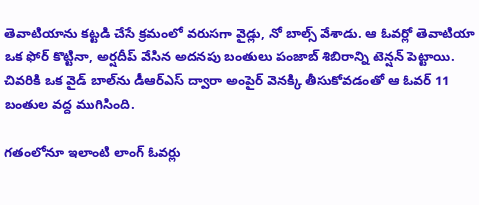తెవాటియాను కట్టడి చేసే క్రమంలో వరుసగా వైడ్లు, నో బాల్స్ వేశాడు. ఆ ఓవర్లో తెవాటియా ఒక ఫోర్ కొట్టినా, అర్షదీప్ వేసిన అదనపు బంతులు పంజాబ్ శిబిరాన్ని టెన్షన్ పెట్టాయి. చివరికి ఒక వైడ్ బాల్‌ను డీఆర్ఎస్ ద్వారా అంపైర్ వెనక్కి తీసుకోవడంతో ఆ ఓవర్ 11 బంతుల వద్ద ముగిసింది.

గతంలోనూ ఇలాంటి లాంగ్ ఓవర్లు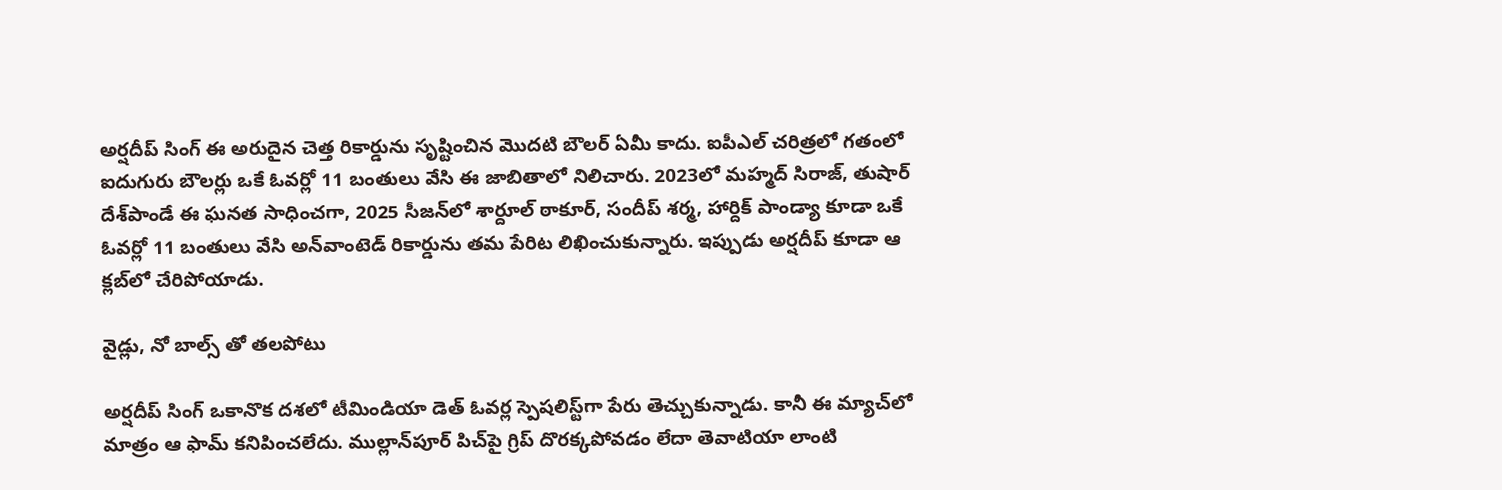అర్షదీప్ సింగ్ ఈ అరుదైన చెత్త రికార్డును సృష్టించిన మొదటి బౌలర్ ఏమీ కాదు. ఐపీఎల్ చరిత్రలో గతంలో ఐదుగురు బౌలర్లు ఒకే ఓవర్లో 11 బంతులు వేసి ఈ జాబితాలో నిలిచారు. 2023లో మహ్మద్ సిరాజ్, తుషార్ దేశ్‌పాండే ఈ ఘనత సాధించగా, 2025 సీజన్‌లో శార్దూల్ ఠాకూర్, సందీప్ శర్మ, హార్దిక్ పాండ్యా కూడా ఒకే ఓవర్లో 11 బంతులు వేసి అన్‌వాంటెడ్ రికార్డును తమ పేరిట లిఖించుకున్నారు. ఇప్పుడు అర్షదీప్ కూడా ఆ క్లబ్‌లో చేరిపోయాడు.

వైడ్లు, నో బాల్స్ తో తలపోటు

అర్షదీప్ సింగ్ ఒకానొక దశలో టీమిండియా డెత్ ఓవర్ల స్పెషలిస్ట్‌గా పేరు తెచ్చుకున్నాడు. కానీ ఈ మ్యాచ్‌లో మాత్రం ఆ ఫామ్ కనిపించలేదు. ముల్లాన్‌పూర్ పిచ్‌పై గ్రిప్ దొరక్కపోవడం లేదా తెవాటియా లాంటి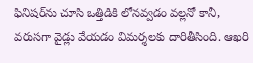ఫినిషర్‌ను చూసి ఒత్తిడికి లోనవ్వడం వల్లనో కానీ, వరుసగా వైడ్లు వేయడం విమర్శలకు దారితీసింది. ఆఖరి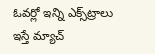ఓవర్లో ఇన్ని ఎక్స్‌ట్రాలు ఇస్తే మ్యాచ్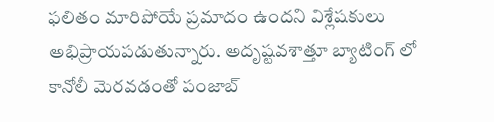ఫలితం మారిపోయే ప్రమాదం ఉందని విశ్లేషకులు అభిప్రాయపడుతున్నారు. అదృష్టవశాత్తూ బ్యాటింగ్ లో కానోలీ మెరవడంతో పంజాబ్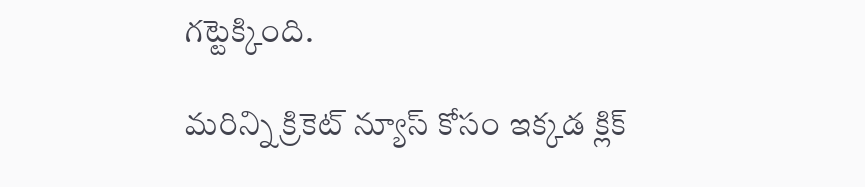గట్టెక్కింది.

మరిన్ని క్రికెట్ న్యూస్ కోసం ఇక్కడ క్లిక్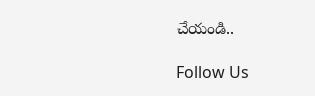చేయండి..

Follow Us